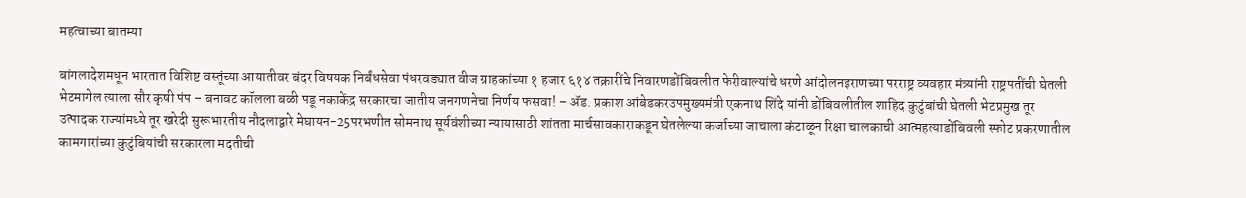महत्वाच्या बातम्या

बांगलादेशमधून भारतात विशिष्ट वस्तूंच्या आयातीवर बंदर विषयक निर्बंधसेवा पंधरवड्यात वीज ग्राहकांच्या १ हजार ६१४ तक्रारींचे निवारणडोंबिवलीत फेरीवाल्यांचे धरणे आंदोलनइराणच्या परराष्ट्र व्यवहार मंत्र्यांनी राष्ट्रपतींची घेतली भेटमागेल त्याला सौर कृषी पंप – बनावट कॉलला बळी पडू नकाकेंद्र सरकारचा जातीय जनगणनेचा निर्णय फसवा! – ॲड. प्रकाश आंबेडकरउपमुख्यमंत्री एकनाथ शिंदे यांनी डोंबिवलीतील शाहिद कुटुंबांची घेतली भेटप्रमुख तूर उत्पादक राज्यांमध्ये तूर खरेदी सुरूभारतीय नौदलाद्वारे मेघायन-25परभणीत सोमनाथ सूर्यवंशीच्या न्यायासाठी शांतता मार्चसावकाराकडून घेतलेल्या कर्जाच्या जाचाला कंटाळून रिक्षा चालकाची आत्महत्याडोंबिवली स्फोट प्रकरणातील कामगारांच्या कुटुंबियांची सरकारला मदतीची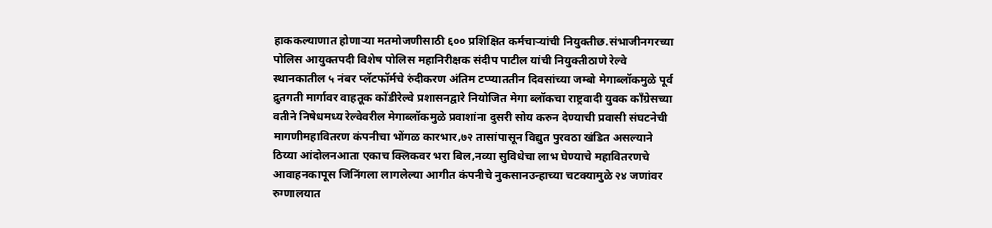हाककल्याणात होणाऱ्या मतमोजणीसाठी ६०० प्रशिक्षित कर्मचाऱ्यांची नियुक्तीछ.संभाजीनगरच्या पोलिस आयुक्तपदी विशेष पोलिस महानिरीक्षक संदीप पाटील यांची नियुक्तीठाणे रेल्वे स्थानकातील ५ नंबर प्लॅटफॉर्मचे रुंदीकरण अंतिम टप्प्याततीन दिवसांच्या जम्बो मेगाब्लॉकमुळे पूर्व द्रुतगती मार्गावर वाहतूक कोंडीरेल्वे प्रशासनद्वारे नियोजित मेगा ब्लॉकचा राष्ट्रवादी युवक काँग्रेसच्या वतीने निषेधमध्य रेल्वेवरील मेगाब्लॉकमुळे प्रवाशांना दुसरी सोय करुन देण्याची प्रवासी संघटनेची मागणीमहावितरण कंपनीचा भोंगळ कारभार,७२ तासांपासून विद्युत पुरवठा खंडित असल्याने ठिय्या आंदोलनआता एकाच क्लिकवर भरा बिल,नव्या सुविधेचा लाभ घेण्याचे महावितरणचे आवाहनकापूस जिनिंगला लागलेल्या आगीत कंपनीचे नुकसानउन्हाच्या चटक्यामुळे २४ जणांवर रुग्णालयात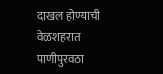दाखल होण्याची वेळशहरात पाणीपुरवठा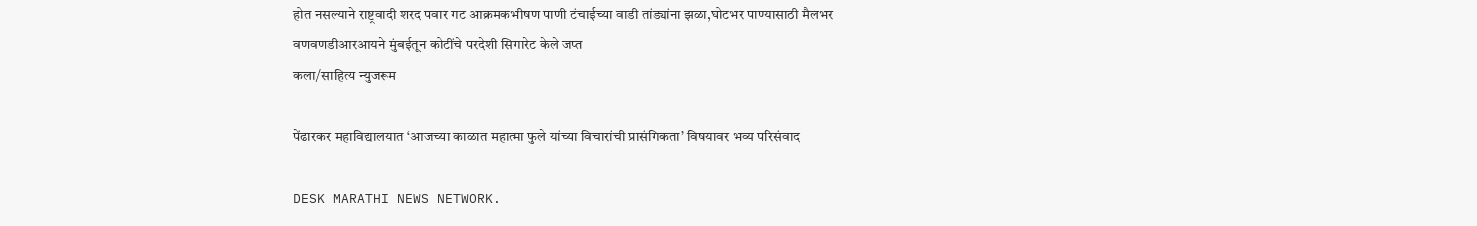होत नसल्याने राष्ट्रवादी शरद पवार गट आक्रमकभीषण पाणी टंचाईच्या वाडी तांड्यांना झळा,घोटभर पाण्यासाठी मैलभर वणवणडीआरआयने मुंबईतून कोटींचे परदेशी सिगारेट केले जप्त
कला/साहित्य न्युजरूम

पेंढारकर महाविद्यालयात ‘आजच्या काळात महात्मा फुले यांच्या विचारांची प्रासंगिकता’ विषयावर भव्य परिसंवाद

DESK MARATHI NEWS NETWORK.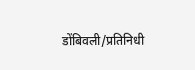डोंबिवली/प्रतिनिधी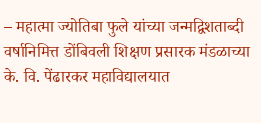– महात्मा ज्योतिबा फुले यांच्या जन्मद्विशताब्दी वर्षानिमित्त डोंबिवली शिक्षण प्रसारक मंडळाच्या के. वि. पेंढारकर महाविद्यालयात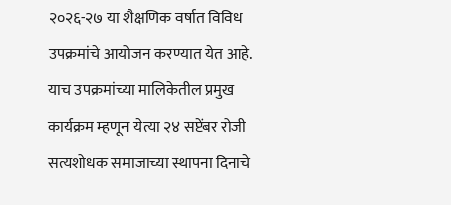२०२६-२७ या शैक्षणिक वर्षात विविध उपक्रमांचे आयोजन करण्यात येत आहे. याच उपक्रमांच्या मालिकेतील प्रमुख कार्यक्रम म्हणून येत्या २४ सप्टेंबर रोजी सत्यशोधक समाजाच्या स्थापना दिनाचे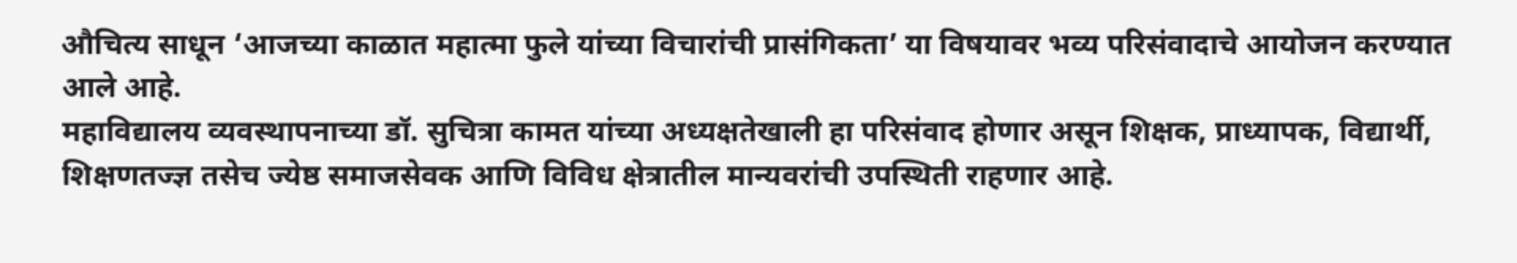औचित्य साधून ‘आजच्या काळात महात्मा फुले यांच्या विचारांची प्रासंगिकता’ या विषयावर भव्य परिसंवादाचे आयोजन करण्यात आले आहे.
महाविद्यालय व्यवस्थापनाच्या डॉ. सुचित्रा कामत यांच्या अध्यक्षतेखाली हा परिसंवाद होणार असून शिक्षक, प्राध्यापक, विद्यार्थी, शिक्षणतज्ज्ञ तसेच ज्येष्ठ समाजसेवक आणि विविध क्षेत्रातील मान्यवरांची उपस्थिती राहणार आहे.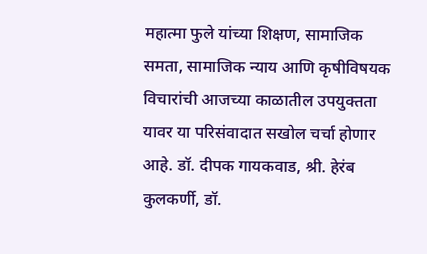महात्मा फुले यांच्या शिक्षण, सामाजिक समता, सामाजिक न्याय आणि कृषीविषयक विचारांची आजच्या काळातील उपयुक्तता यावर या परिसंवादात सखोल चर्चा होणार आहे. डॉ. दीपक गायकवाड, श्री. हेरंब कुलकर्णी, डॉ.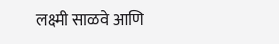लक्ष्मी साळवे आणि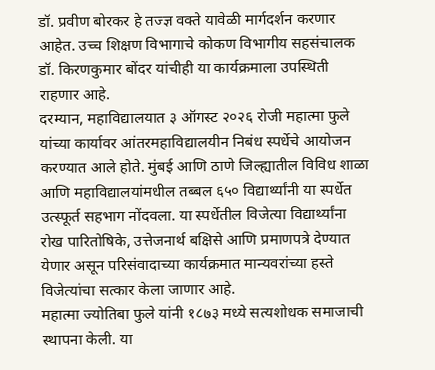डॉ. प्रवीण बोरकर हे तज्ज्ञ वक्ते यावेळी मार्गदर्शन करणार आहेत. उच्च शिक्षण विभागाचे कोकण विभागीय सहसंचालक डॉ. किरणकुमार बोंदर यांचीही या कार्यक्रमाला उपस्थिती राहणार आहे.
दरम्यान, महाविद्यालयात ३ ऑगस्ट २०२६ रोजी महात्मा फुले यांच्या कार्यावर आंतरमहाविद्यालयीन निबंध स्पर्धेचे आयोजन करण्यात आले होते. मुंबई आणि ठाणे जिल्ह्यातील विविध शाळा आणि महाविद्यालयांमधील तब्बल ६५० विद्यार्थ्यांनी या स्पर्धेत उत्स्फूर्त सहभाग नोंदवला. या स्पर्धेतील विजेत्या विद्यार्थ्यांना रोख पारितोषिके, उत्तेजनार्थ बक्षिसे आणि प्रमाणपत्रे देण्यात येणार असून परिसंवादाच्या कार्यक्रमात मान्यवरांच्या हस्ते विजेत्यांचा सत्कार केला जाणार आहे.
महात्मा ज्योतिबा फुले यांनी १८७३ मध्ये सत्यशोधक समाजाची स्थापना केली. या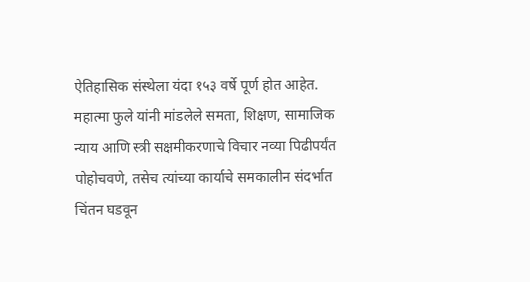ऐतिहासिक संस्थेला यंदा १५३ वर्षे पूर्ण होत आहेत. महात्मा फुले यांनी मांडलेले समता, शिक्षण, सामाजिक न्याय आणि स्त्री सक्षमीकरणाचे विचार नव्या पिढीपर्यंत पोहोचवणे, तसेच त्यांच्या कार्याचे समकालीन संदर्भात चिंतन घडवून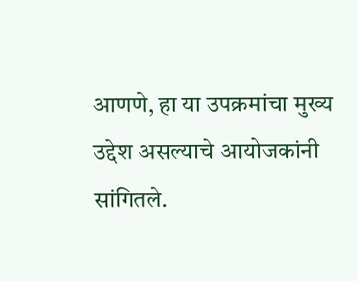आणणे, हा या उपक्रमांचा मुख्य उद्देश असल्याचे आयोजकांनी सांगितले.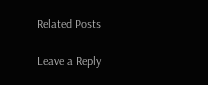Related Posts

Leave a Reply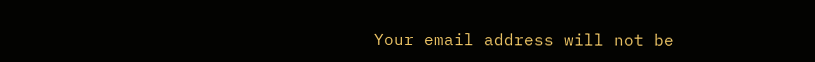Your email address will not be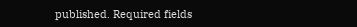published. Required fields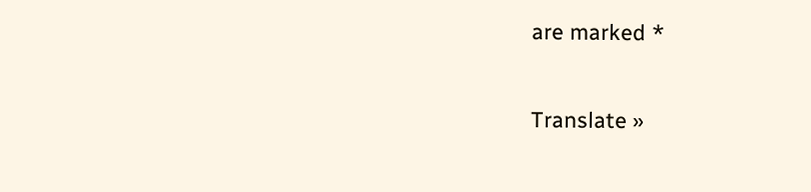are marked *

Translate »